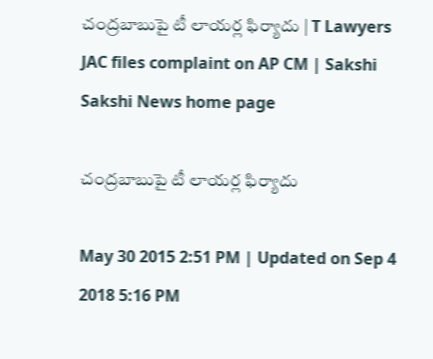చంద్రబాబుపై టీ లాయర్ల ఫిర్యాదు | T Lawyers JAC files complaint on AP CM | Sakshi
Sakshi News home page

చంద్రబాబుపై టీ లాయర్ల ఫిర్యాదు

May 30 2015 2:51 PM | Updated on Sep 4 2018 5:16 PM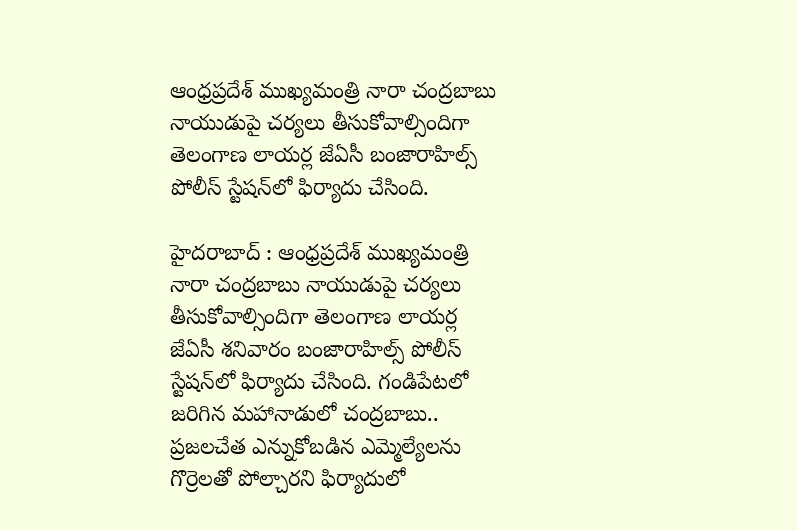ఆంధ్రప్రదేశ్ ముఖ్యమంత్రి నారా చంద్రబాబు నాయుడుపై చర్యలు తీసుకోవాల్సిందిగా తెలంగాణ లాయర్ల జేఏసీ బంజారాహిల్స్ పోలీస్ స్టేషన్‌లో ఫిర్యాదు చేసింది.

హైదరాబాద్ : ఆంధ్రప్రదేశ్ ముఖ్యమంత్రి నారా చంద్రబాబు నాయుడుపై చర్యలు తీసుకోవాల్సిందిగా తెలంగాణ లాయర్ల జేఏసీ శనివారం బంజారాహిల్స్ పోలీస్ స్టేషన్‌లో ఫిర్యాదు చేసింది. గండిపేటలో జరిగిన మహానాడులో చంద్రబాబు.. ప్రజలచేత ఎన్నుకోబడిన ఎమ్మెల్యేలను గొర్రెలతో పోల్చారని ఫిర్యాదులో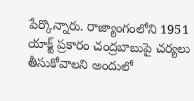పేర్కొన్నారు. రాజ్యాంగంలోని 1951 యాక్ట్ ప్రకారం చంద్రబాబుపై చర్యలు తీసుకోవాలని అందులో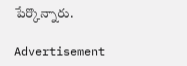పేర్కొన్నారు.

Advertisement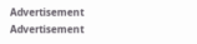Advertisement
Advertisement